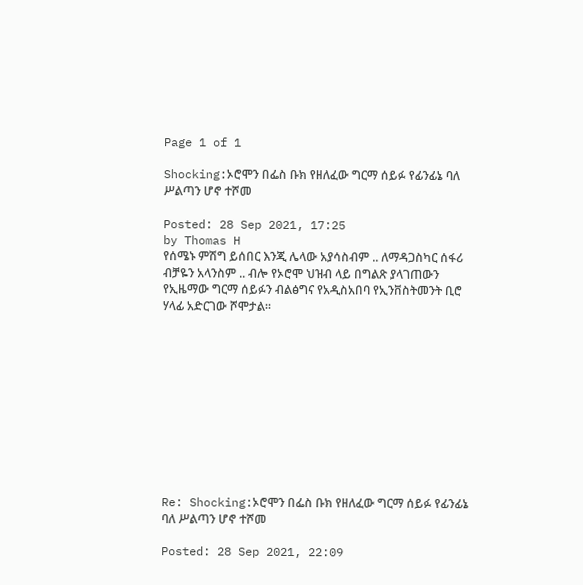Page 1 of 1

Shocking:ኦሮሞን በፌስ ቡክ የዘለፈው ግርማ ሰይፉ የፊንፊኔ ባለ ሥልጣን ሆኖ ተሾመ

Posted: 28 Sep 2021, 17:25
by Thomas H
የሰሜኑ ምሽግ ይሰበር እንጂ ሌላው አያሳስብም .. ለማዳጋስካር ሰፋሪ ብቻዬን አላንስም .. ብሎ የኦሮሞ ህዝብ ላይ በግልጽ ያላገጠውን የኢዜማው ግርማ ሰይፉን ብልፅግና የአዲስአበባ የኢንቨስትመንት ቢሮ ሃላፊ አድርገው ሾሞታል።











Re: Shocking:ኦሮሞን በፌስ ቡክ የዘለፈው ግርማ ሰይፉ የፊንፊኔ ባለ ሥልጣን ሆኖ ተሾመ

Posted: 28 Sep 2021, 22:09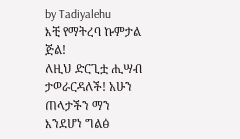by Tadiyalehu
እቺ የማትረባ ኩምታል ጅል!
ለዚህ ድርጊቷ ሒሣብ ታወራርዳለች! አሁን ጠላታችን ማን እንደሆነ ግልፅ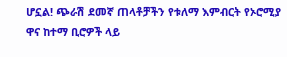ሆኗል! ጭራሽ ደመኛ ጠላቶቻችን የቱለማ እምብርት የኦሮሚያ ዋና ከተማ ቢሮዎች ላይ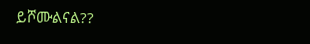ይሾሙልናል??